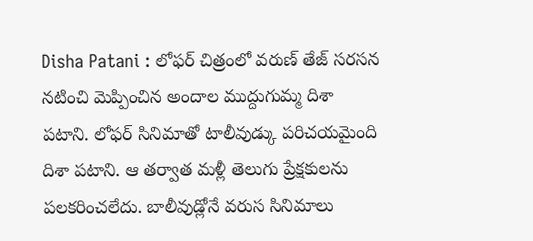Disha Patani : లోఫర్ చిత్రంలో వరుణ్ తేజ్ సరసన నటించి మెప్పించిన అందాల ముద్దుగుమ్మ దిశా పటాని. లోఫర్ సినిమాతో టాలీవుడ్కు పరిచయమైంది దిశా పటాని. ఆ తర్వాత మళ్లీ తెలుగు ప్రేక్షకులను పలకరించలేదు. బాలీవుడ్లోనే వరుస సినిమాలు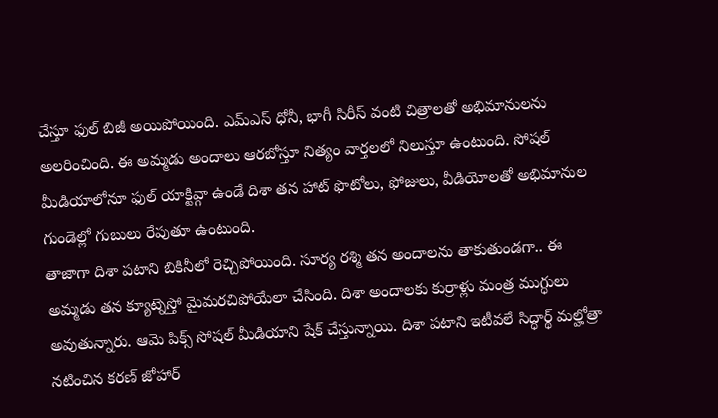చేస్తూ ఫుల్ బిజీ అయిపోయింది. ఎమ్ఎస్ ధోనీ, భాగీ సిరీస్ వంటి చిత్రాలతో అభిమానులను అలరించింది. ఈ అమ్మడు అందాలు ఆరబోస్తూ నిత్యం వార్తలలో నిలుస్తూ ఉంటుంది. సోషల్ మీడియాలోనూ ఫుల్ యాక్టివ్గా ఉండే దిశా తన హాట్ ఫొటోలు, ఫోజులు, వీడియోలతో అభిమానుల గుండెల్లో గుబులు రేపుతూ ఉంటుంది.
తాజాగా దిశా పటాని బికినీలో రెచ్చిపోయింది. సూర్య రశ్మి తన అందాలను తాకుతుండగా.. ఈ అమ్మడు తన క్యూట్నెస్తో మైమరచిపోయేలా చేసింది. దిశా అందాలకు కుర్రాళ్లు మంత్ర ముగ్ధులు అవుతున్నారు. ఆమె పిక్స్ సోషల్ మీడియాని షేక్ చేస్తున్నాయి. దిశా పటాని ఇటీవలే సిద్ధార్థ్ మల్హోత్రా నటించిన కరణ్ జోహార్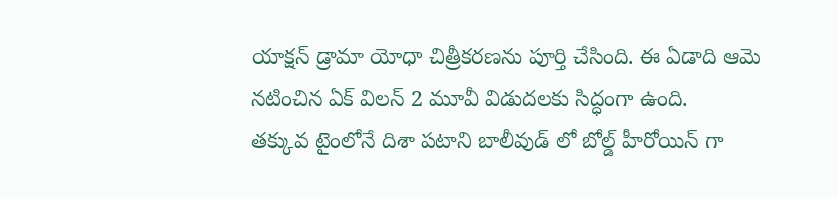యాక్షన్ డ్రామా యోధా చిత్రీకరణను పూర్తి చేసింది. ఈ ఏడాది ఆమె నటించిన ఏక్ విలన్ 2 మూవీ విడుదలకు సిద్ధంగా ఉంది.
తక్కువ టైంలోనే దిశా పటాని బాలీవుడ్ లో బోల్డ్ హీరోయిన్ గా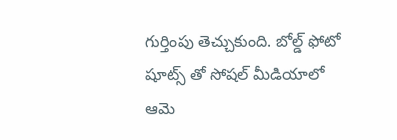గుర్తింపు తెచ్చుకుంది. బోల్డ్ ఫోటో షూట్స్ తో సోషల్ మీడియాలో ఆమె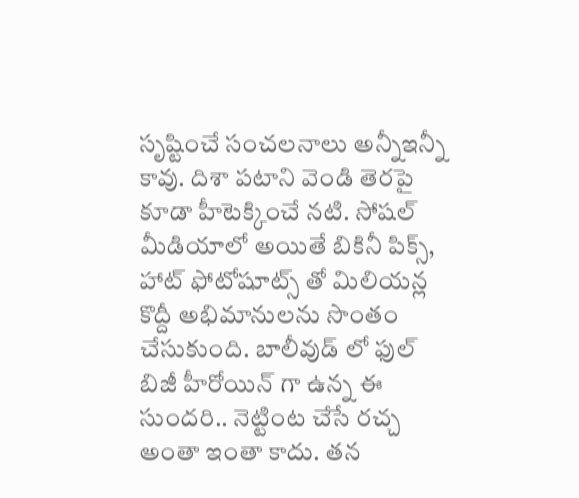సృష్టించే సంచలనాలు అన్నీఇన్నీ కావు. దిశా పటాని వెండి తెరపై కూడా హీటెక్కించే నటి. సోషల్ మీడియాలో అయితే బికినీ పిక్స్, హాట్ ఫోటోషూట్స్ తో మిలియన్ల కొద్దీ అభిమానులను సొంతం చేసుకుంది. బాలీవుడ్ లో ఫుల్ బిజీ హీరోయిన్ గా ఉన్న ఈ సుందరి.. నెట్టింట చేసే రచ్చ అంతా ఇంతా కాదు. తన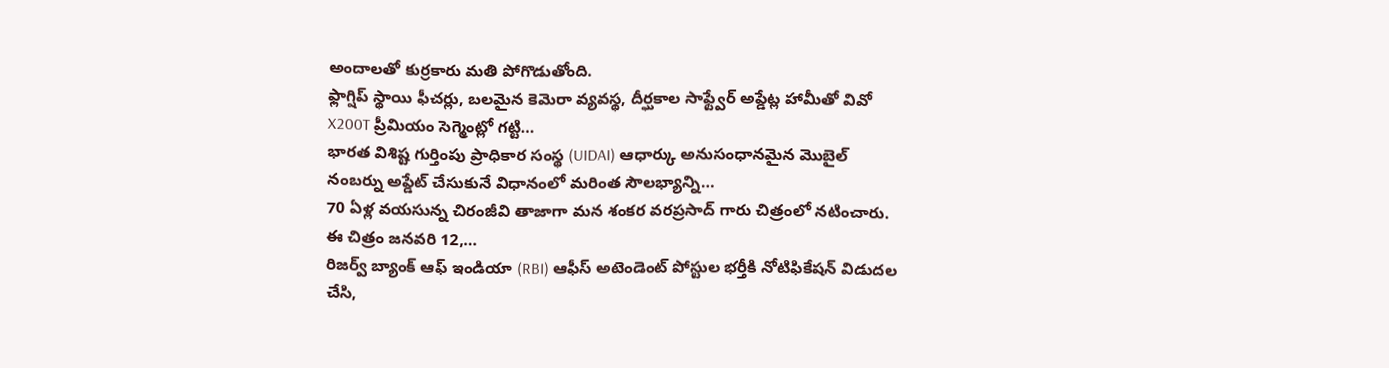అందాలతో కుర్రకారు మతి పోగొడుతోంది.
ఫ్లాగ్షిప్ స్థాయి ఫీచర్లు, బలమైన కెమెరా వ్యవస్థ, దీర్ఘకాల సాఫ్ట్వేర్ అప్డేట్ల హామీతో వివో X200T ప్రీమియం సెగ్మెంట్లో గట్టి…
భారత విశిష్ట గుర్తింపు ప్రాధికార సంస్థ (UIDAI) ఆధార్కు అనుసంధానమైన మొబైల్ నంబర్ను అప్డేట్ చేసుకునే విధానంలో మరింత సౌలభ్యాన్ని…
70 ఏళ్ల వయసున్న చిరంజీవి తాజాగా మన శంకర వరప్రసాద్ గారు చిత్రంలో నటించారు. ఈ చిత్రం జనవరి 12,…
రిజర్వ్ బ్యాంక్ ఆఫ్ ఇండియా (RBI) ఆఫీస్ అటెండెంట్ పోస్టుల భర్తీకి నోటిఫికేషన్ విడుదల చేసి,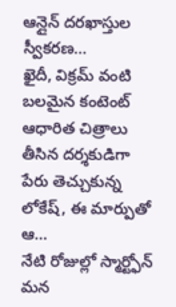ఆన్లైన్ దరఖాస్తుల స్వీకరణ…
ఖైదీ, విక్రమ్ వంటి బలమైన కంటెంట్ ఆధారిత చిత్రాలు తీసిన దర్శకుడిగా పేరు తెచ్చుకున్న లోకేష్, ఈ మార్పుతో ఆ…
నేటి రోజుల్లో స్మార్ట్ఫోన్ మన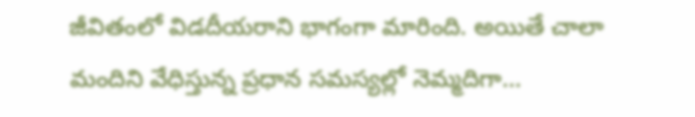జీవితంలో విడదీయరాని భాగంగా మారింది. అయితే చాలా మందిని వేధిస్తున్న ప్రధాన సమస్యల్లో నెమ్మదిగా…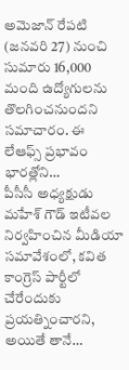అమెజాన్ రేపటి (జనవరి 27) నుంచి సుమారు 16,000 మంది ఉద్యోగులను తొలగించనుందని సమాచారం. ఈ లేఆఫ్స్ ప్రభావం భారత్లోని…
పీసీసీ అధ్యక్షుడు మహేశ్ గౌడ్ ఇటీవల నిర్వహించిన మీడియా సమావేశంలో, కవిత కాంగ్రెస్ పార్టీలో చేరేందుకు ప్రయత్నించారని, అయితే తానే…